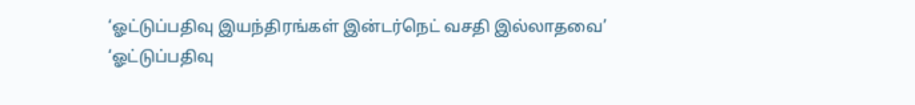‘ஓட்டுப்பதிவு இயந்திரங்கள் இன்டர்நெட் வசதி இல்லாதவை’
‘ஓட்டுப்பதிவு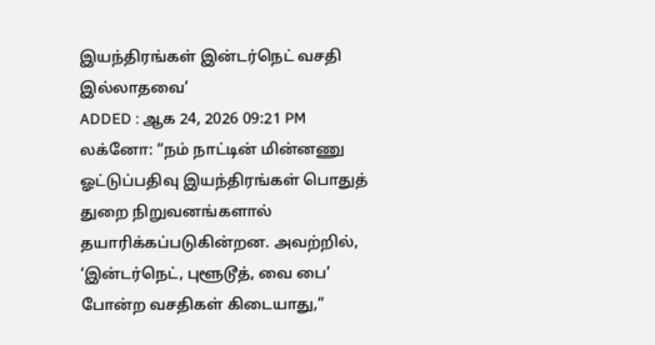இயந்திரங்கள் இன்டர்நெட் வசதி இல்லாதவை’
ADDED : ஆக 24, 2026 09:21 PM
லக்னோ: ‘‘நம் நாட்டின் மின்னணு ஓட்டுப்பதிவு இயந்திரங்கள் பொதுத் துறை நிறுவனங்களால் தயாரிக்கப்படுகின்றன. அவற்றில், ‘இன்டர்நெட், புளூடூத், வை பை’ போன்ற வசதிகள் கிடையாது,’’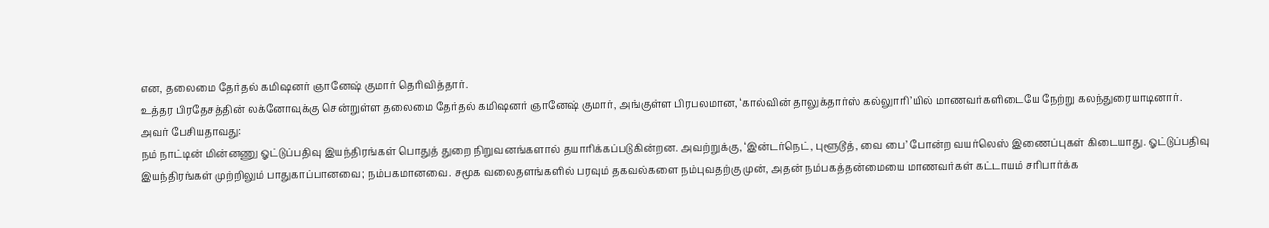என, தலைமை தேர்தல் கமிஷனர் ஞானேஷ் குமார் தெரிவித்தார்.
உத்தர பிரதேசத்தின் லக்னோவுக்கு சென்றுள்ள தலைமை தேர்தல் கமிஷனர் ஞானேஷ் குமார், அங்குள்ள பிரபலமான, ‘கால்வின் தாலுக்தார்ஸ் கல்லுாரி’யில் மாணவர்களிடையே நேற்று கலந்துரையாடினார்.
அவர் பேசியதாவது:
நம் நாட்டின் மின்னணு ஓட்டுப்பதிவு இயந்திரங்கள் பொதுத் துறை நிறுவனங்களால் தயாரிக்கப்படுகின்றன. அவற்றுக்கு, ‘இன்டர்நெட், புளூடூத், வை பை’ போன்ற வயர்லெஸ் இணைப்புகள் கிடையாது. ஓட்டுப்பதிவு இயந்திரங்கள் முற்றிலும் பாதுகாப்பானவை; நம்பகமானவை. சமூக வலைதளங்களில் பரவும் தகவல்களை நம்புவதற்கு முன், அதன் நம்பகத்தன்மையை மாணவர்கள் கட்டாயம் சரிபார்க்க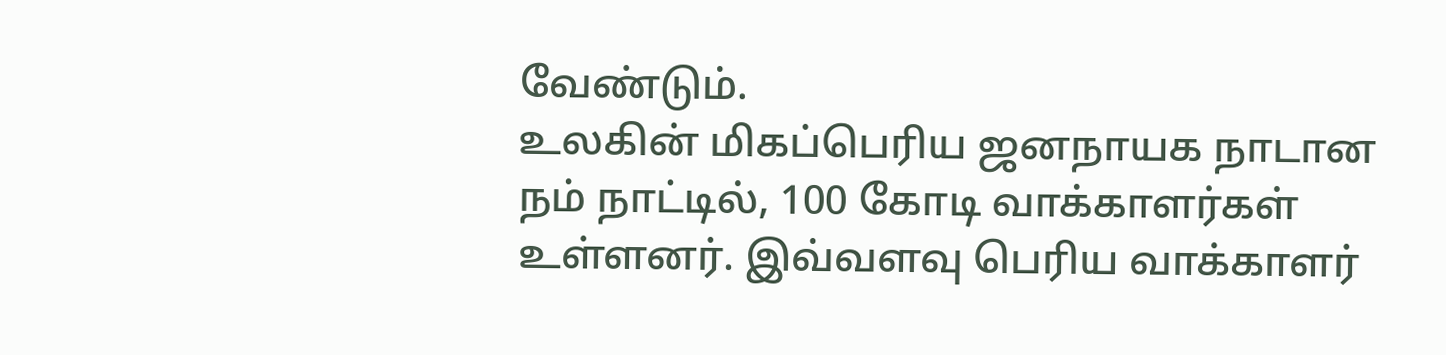வேண்டும்.
உலகின் மிகப்பெரிய ஜனநாயக நாடான நம் நாட்டில், 100 கோடி வாக்காளர்கள் உள்ளனர். இவ்வளவு பெரிய வாக்காளர்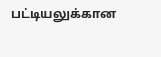பட்டியலுக்கான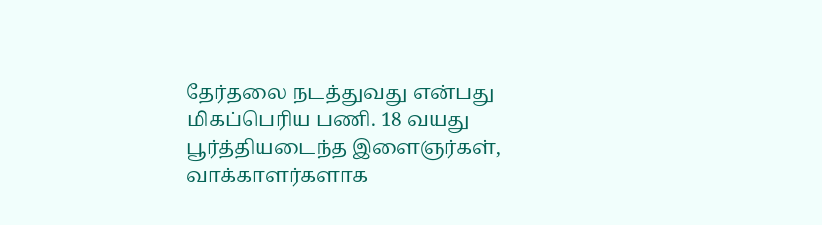தேர்தலை நடத்துவது என்பது மிகப்பெரிய பணி. 18 வயது பூர்த்தியடைந்த இளைஞர்கள், வாக்காளர்களாக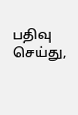பதிவு செய்து,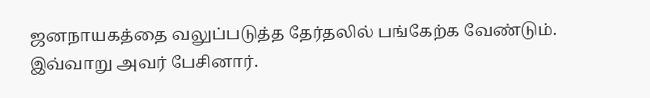ஜனநாயகத்தை வலுப்படுத்த தேர்தலில் பங்கேற்க வேண்டும்.
இவ்வாறு அவர் பேசினார்.